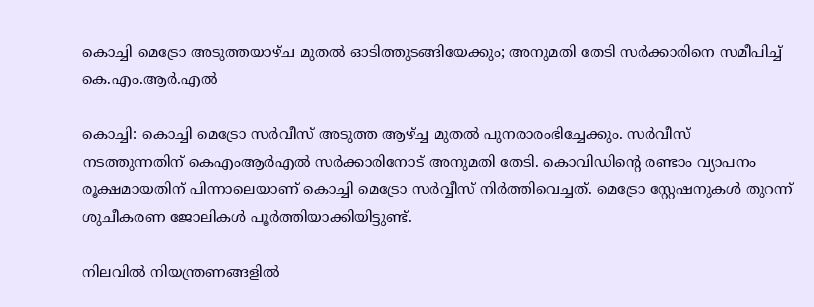കൊച്ചി മെട്രോ അടുത്തയാഴ്ച മുതല്‍ ഓടിത്തുടങ്ങിയേക്കും; അനുമതി തേടി സര്‍ക്കാരിനെ സമീപിച്ച് കെ.എം.ആര്‍.എല്‍

കൊച്ചി: കൊച്ചി മെട്രോ സര്‍വീസ് അടുത്ത ആഴ്ച്ച മുതല്‍ പുനരാരംഭിച്ചേക്കും. സര്‍വീസ് നടത്തുന്നതിന് കെഎംആര്‍എല്‍ സര്‍ക്കാരിനോട് അനുമതി തേടി. കൊവിഡിന്റെ രണ്ടാം വ്യാപനം രൂക്ഷമായതിന് പിന്നാലെയാണ് കൊച്ചി മെട്രോ സര്‍വ്വീസ് നിര്‍ത്തിവെച്ചത്. മെട്രോ സ്റ്റേഷനുകള്‍ തുറന്ന് ശുചീകരണ ജോലികള്‍ പൂര്‍ത്തിയാക്കിയിട്ടുണ്ട്.

നിലവില്‍ നിയന്ത്രണങ്ങളില്‍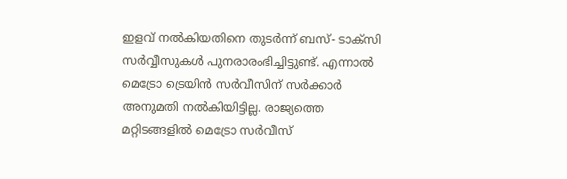ഇളവ് നല്‍കിയതിനെ തുടര്‍ന്ന് ബസ്- ടാക്സി സര്‍വ്വീസുകള്‍ പുനരാരംഭിച്ചിട്ടുണ്ട്. എന്നാല്‍ മെട്രോ ട്രെയിന്‍ സര്‍വീസിന് സര്‍ക്കാര്‍ അനുമതി നല്‍കിയിട്ടില്ല. രാജ്യത്തെ മറ്റിടങ്ങളില്‍ മെട്രോ സര്‍വീസ്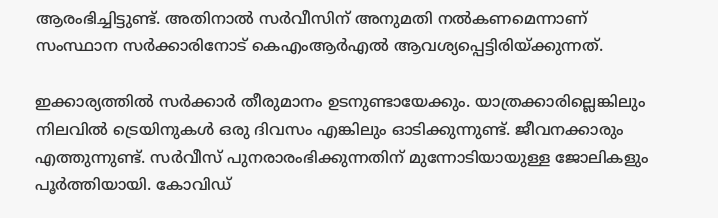ആരംഭിച്ചിട്ടുണ്ട്. അതിനാല്‍ സര്‍വീസിന് അനുമതി നല്‍കണമെന്നാണ് സംസ്ഥാന സര്‍ക്കാരിനോട് കെഎംആര്‍എല്‍ ആവശ്യപ്പെട്ടിരിയ്ക്കുന്നത്.

ഇക്കാര്യത്തില്‍ സര്‍ക്കാര്‍ തീരുമാനം ഉടനുണ്ടായേക്കും. യാത്രക്കാരില്ലെങ്കിലും നിലവില്‍ ട്രെയിനുകള്‍ ഒരു ദിവസം എങ്കിലും ഓടിക്കുന്നുണ്ട്. ജീവനക്കാരും എത്തുന്നുണ്ട്. സര്‍വീസ് പുനരാരംഭിക്കുന്നതിന് മുന്നോടിയായുള്ള ജോലികളും പൂര്‍ത്തിയായി. കോവിഡ്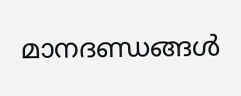മാനദണ്ഡങ്ങള്‍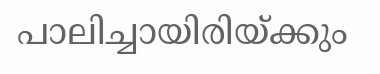പാലിച്ചായിരിയ്ക്കും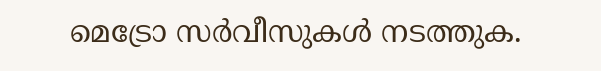മെട്രോ സര്‍വീസുകള്‍ നടത്തുക.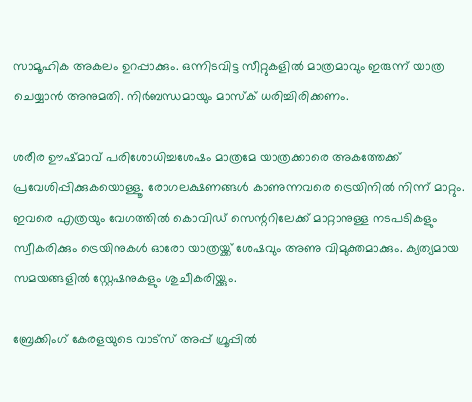സാമൂഹിക അകലം ഉറപ്പാക്കും. ഒന്നിടവിട്ട സീറ്റുകളില്‍ മാത്രമാവും ഇരുന്ന് യാത്ര ചെയ്യാന്‍ അനുമതി. നിര്‍ബന്ധമായും മാസ്‌ക് ധരിച്ചിരിക്കണം.

ശരീര ഊഷ്മാവ് പരിശോധിച്ചശേഷം മാത്രമേ യാത്രക്കാരെ അകത്തേക്ക് പ്രവേശിപ്പിക്കുകയൊള്ളൂ. രോഗലക്ഷണങ്ങള്‍ കാണുന്നവരെ ട്രെയിനില്‍ നിന്ന് മാറ്റും. ഇവരെ എത്രയും വേഗത്തില്‍ കൊവിഡ് സെന്ററിലേക്ക് മാറ്റാനുള്ള നടപടികളും സ്വീകരിക്കും ട്രെയിനുകള്‍ ഓരോ യാത്രയ്ക്ക് ശേഷവും അണു വിമുക്തമാക്കും. ക്യത്യമായ സമയങ്ങളില്‍ സ്റ്റേഷനുകളും ശുചീകരിയ്ക്കും.

ബ്രേക്കിംഗ് കേരളയുടെ വാട്സ് അപ്പ് ഗ്രൂപ്പിൽ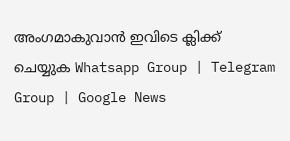അംഗമാകുവാൻ ഇവിടെ ക്ലിക്ക് ചെയ്യുക Whatsapp Group | Telegram Group | Google News